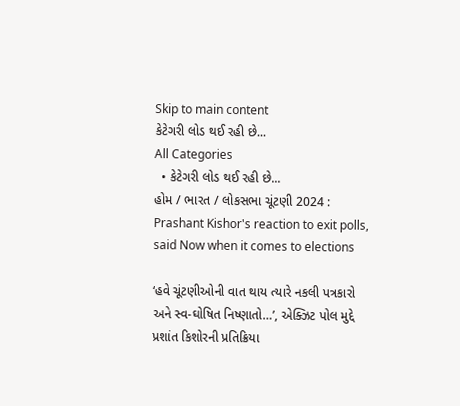Skip to main content
કેટેગરી લોડ થઈ રહી છે...
All Categories
  • કેટેગરી લોડ થઈ રહી છે...
હોમ / ભારત / લોકસભા ચૂંટણી 2024 : Prashant Kishor's reaction to exit polls, said Now when it comes to elections

‘હવે ચૂંટણીઓની વાત થાય ત્યારે નકલી પત્રકારો અને સ્વ-ઘોષિત નિષ્ણાતો…’, એક્ઝિટ પોલ મુદ્દે પ્રશાંત કિશોરની પ્રતિક્રિયા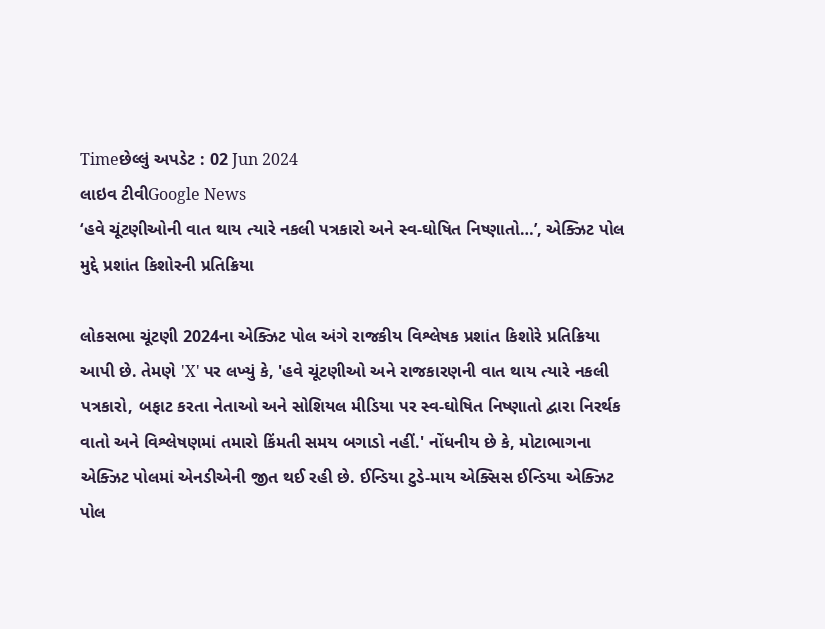Timeછેલ્લું અપડેટ : 02 Jun 2024
લાઇવ ટીવીGoogle News
‘હવે ચૂંટણીઓની વાત થાય ત્યારે નકલી પત્રકારો અને સ્વ-ઘોષિત નિષ્ણાતો…’, એક્ઝિટ પોલ મુદ્દે પ્રશાંત કિશોરની પ્રતિક્રિયા

લોકસભા ચૂંટણી 2024ના એક્ઝિટ પોલ અંગે રાજકીય વિશ્લેષક પ્રશાંત કિશોરે પ્રતિક્રિયા આપી છે. તેમણે 'X' પર લખ્યું કે, 'હવે ચૂંટણીઓ અને રાજકારણની વાત થાય ત્યારે નકલી પત્રકારો, બફાટ કરતા નેતાઓ અને સોશિયલ મીડિયા પર સ્વ-ઘોષિત નિષ્ણાતો દ્વારા નિરર્થક વાતો અને વિશ્લેષણમાં તમારો કિંમતી સમય બગાડો નહીં.' નોંધનીય છે કે, મોટાભાગના એક્ઝિટ પોલમાં એનડીએની જીત થઈ રહી છે. ઈન્ડિયા ટુડે-માય એક્સિસ ઈન્ડિયા એક્ઝિટ પોલ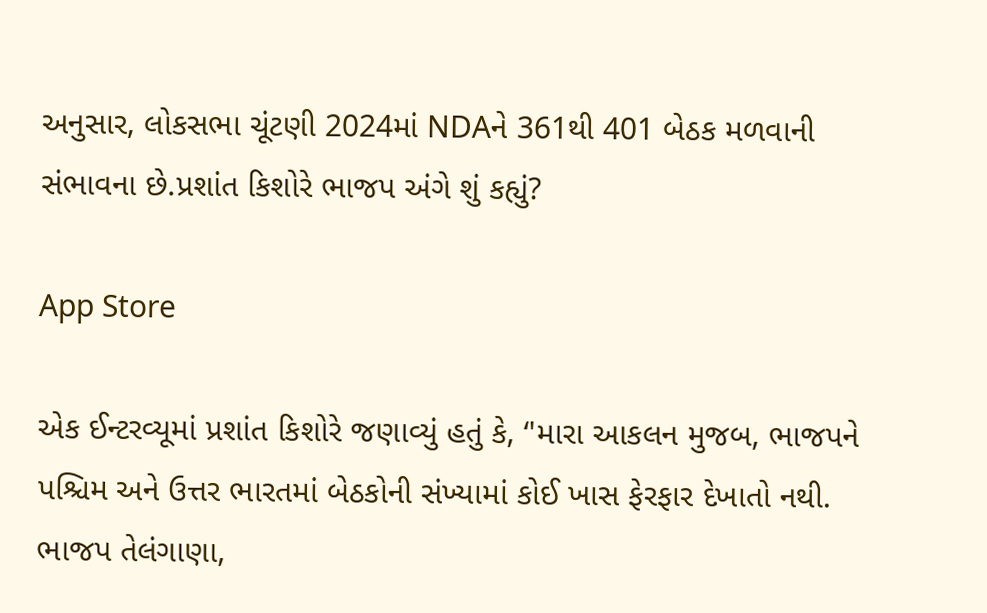અનુસાર, લોકસભા ચૂંટણી 2024માં NDAને 361થી 401 બેઠક મળવાની સંભાવના છે.પ્રશાંત કિશોરે ભાજપ અંગે શું કહ્યું?

App Store

એક ઈન્ટરવ્યૂમાં પ્રશાંત કિશોરે જણાવ્યું હતું કે, ‘'મારા આકલન મુજબ, ભાજપને પશ્ચિમ અને ઉત્તર ભારતમાં બેઠકોની સંખ્યામાં કોઈ ખાસ ફેરફાર દેખાતો નથી. ભાજપ તેલંગાણા,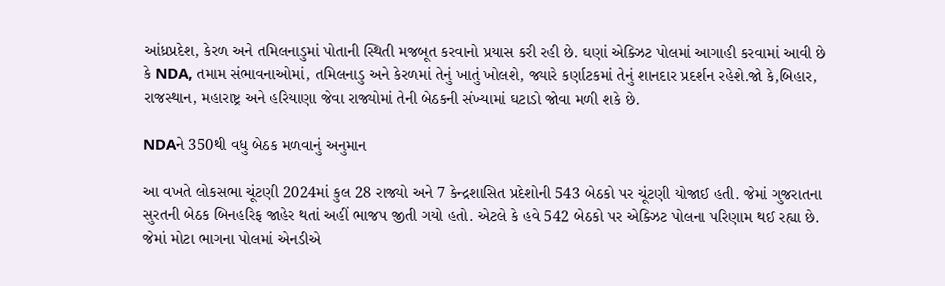આંધ્રપ્રદેશ, કેરળ અને તમિલનાડુમાં પોતાની સ્થિતી મજબૂત કરવાનો પ્રયાસ કરી રહી છે. ઘણાં એક્ઝિટ પોલમાં આગાહી કરવામાં આવી છે કે NDA, તમામ સંભાવનાઓમાં, તમિલનાડુ અને કેરળમાં તેનું ખાતું ખોલશે, જ્યારે કર્ણાટકમાં તેનું શાનદાર પ્રદર્શન રહેશે.જો કે,બિહાર, રાજસ્થાન, મહારાષ્ટ્ર અને હરિયાણા જેવા રાજ્યોમાં તેની બેઠકની સંખ્યામાં ઘટાડો જોવા મળી શકે છે.

NDAને 350થી વધુ બેઠક મળવાનું અનુમાન

આ વખતે લોકસભા ચૂંટણી 2024માં કુલ 28 રાજ્યો અને 7 કેન્દ્રશાસિત પ્રદેશોની 543 બેઠકો પર ચૂંટણી યોજાઈ હતી. જેમાં ગુજરાતના સુરતની બેઠક બિનહરિફ જાહેર થતાં અહીં ભાજપ જીતી ગયો હતો. એટલે કે હવે 542 બેઠકો પર એક્ઝિટ પોલના પરિણામ થઈ રહ્યા છે. જેમાં મોટા ભાગના પોલમાં એનડીએ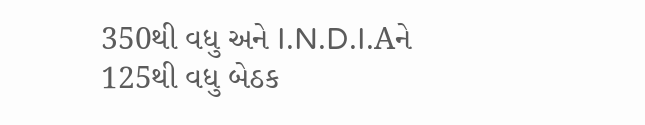350થી વધુ અને I.N.D.I.Aને 125થી વધુ બેઠક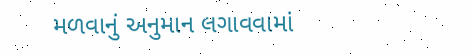મળવાનું અનુમાન લગાવવામાં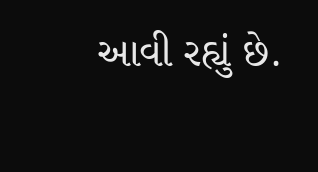આવી રહ્યું છે.